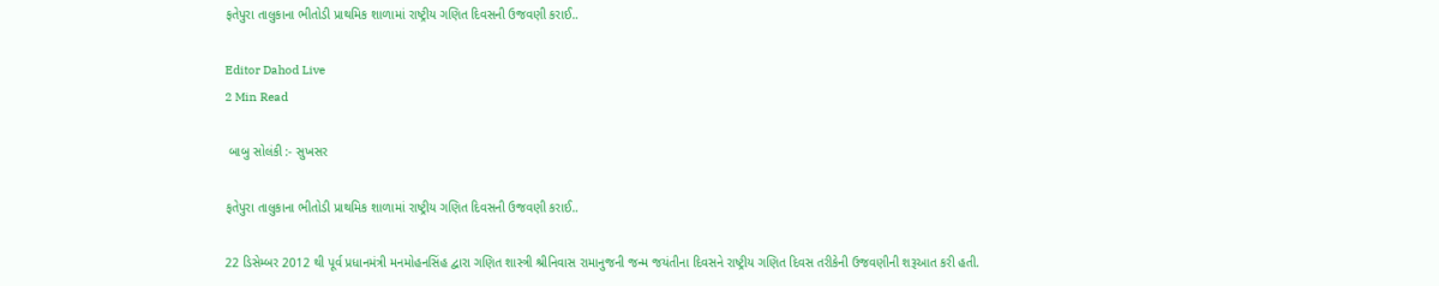ફતેપુરા તાલુકાના ભીતોડી પ્રાથમિક શાળામાં રાષ્ટ્રીય ગણિત દિવસની ઉજવણી કરાઈ..

Editor Dahod Live
2 Min Read

 બાબુ સોલંકી :- સુખસર

ફતેપુરા તાલુકાના ભીતોડી પ્રાથમિક શાળામાં રાષ્ટ્રીય ગણિત દિવસની ઉજવણી કરાઈ..

22 ડિસેમ્બર 2012 થી પૂર્વ પ્રધાનમંત્રી મનમોહનસિંહ દ્વારા ગણિત શાસ્ત્રી શ્રીનિવાસ રામાનુજની જન્મ જયંતીના દિવસને રાષ્ટ્રીય ગણિત દિવસ તરીકેની ઉજવણીની શરૂઆત કરી હતી.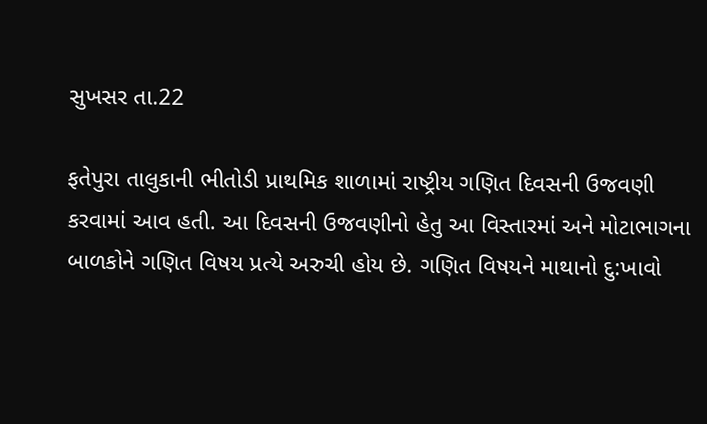સુખસર તા.22

ફતેપુરા તાલુકાની ભીતોડી પ્રાથમિક શાળામાં રાષ્ટ્રીય ગણિત દિવસની ઉજવણી કરવામાં આવ હતી. આ દિવસની ઉજવણીનો હેતુ આ વિસ્તારમાં અને મોટાભાગના બાળકોને ગણિત વિષય પ્રત્યે અરુચી હોય છે. ગણિત વિષયને માથાનો દુ:ખાવો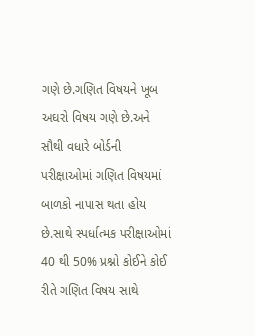ગણે છે.ગણિત વિષયને ખૂબ અઘરો વિષય ગણે છે.અને સૌથી વધારે બોર્ડની પરીક્ષાઓમાં ગણિત વિષયમાં બાળકો નાપાસ થતા હોય છે.સાથે સ્પર્ધાત્મક પરીક્ષાઓમાં 40 થી 50% પ્રશ્નો કોઈને કોઈ રીતે ગણિત વિષય સાથે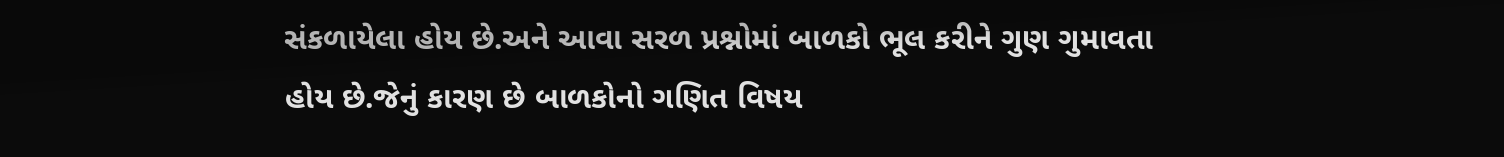સંકળાયેલા હોય છે.અને આવા સરળ પ્રશ્નોમાં બાળકો ભૂલ કરીને ગુણ ગુમાવતા હોય છે.જેનું કારણ છે બાળકોનો ગણિત વિષય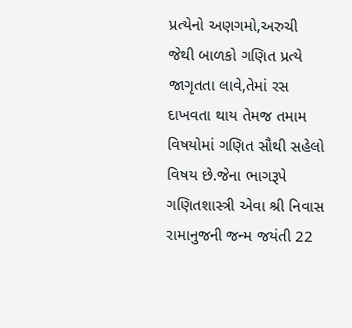પ્રત્યેનો અણગમો,અરુચી જેથી બાળકો ગણિત પ્રત્યે જાગૃતતા લાવે,તેમાં રસ દાખવતા થાય તેમજ તમામ વિષયોમાં ગણિત સૌથી સહેલો વિષય છે.જેના ભાગરૂપે ગણિતશાસ્ત્રી એવા શ્રી નિવાસ રામાનુજની જન્મ જયંતી 22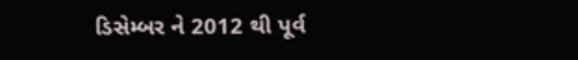ડિસેમ્બર ને 2012 થી પૂર્વ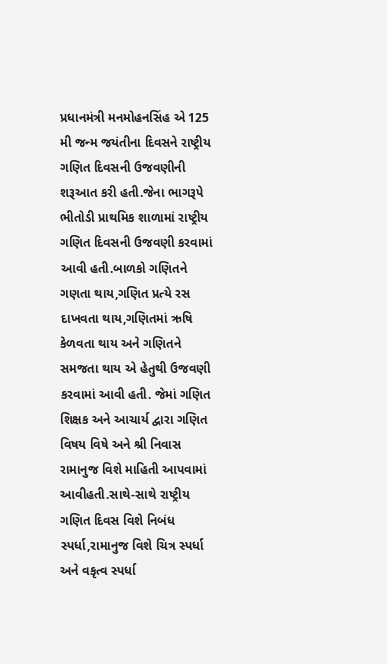પ્રધાનમંત્રી મનમોહનસિંહ એ 125 મી જન્મ જયંતીના દિવસને રાષ્ટ્રીય ગણિત દિવસની ઉજવણીની શરૂઆત કરી હતી.જેના ભાગરૂપે ભીતોડી પ્રાથમિક શાળામાં રાષ્ટ્રીય ગણિત દિવસની ઉજવણી કરવામાં આવી હતી.બાળકો ગણિતને ગણતા થાય,ગણિત પ્રત્યે રસ દાખવતા થાય,ગણિતમાં ઋષિ કેળવતા થાય અને ગણિતને સમજતા થાય એ હેતુથી ઉજવણી કરવામાં આવી હતી. જેમાં ગણિત શિક્ષક અને આચાર્ય દ્વારા ગણિત વિષય વિષે અને શ્રી નિવાસ રામાનુજ વિશે માહિતી આપવામાં આવીહતી.સાથે-સાથે રાષ્ટ્રીય ગણિત દિવસ વિશે નિબંધ સ્પર્ધા,રામાનુજ વિશે ચિત્ર સ્પર્ધા અને વકૃત્વ સ્પર્ધા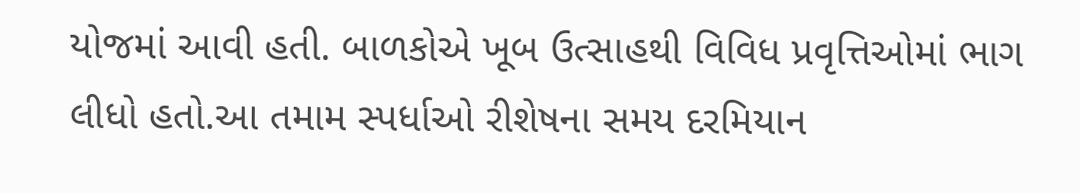યોજમાં આવી હતી. બાળકોએ ખૂબ ઉત્સાહથી વિવિધ પ્રવૃત્તિઓમાં ભાગ લીધો હતો.આ તમામ સ્પર્ધાઓ રીશેષના સમય દરમિયાન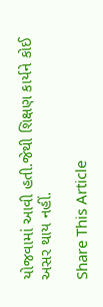યોજવામાં આવી હતી.જેથી શિક્ષણ કાર્યને કોઈ અસર થાય નહીં.

Share This Article